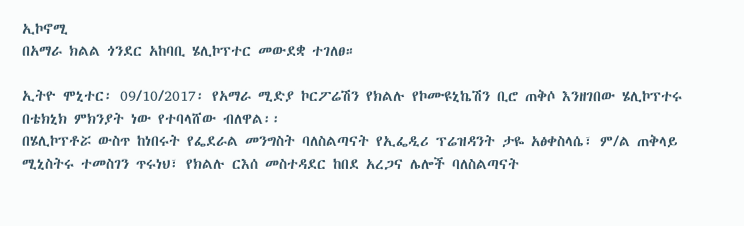ኢኮኖሚ
በአማራ ክልል ጎንደር አከባቢ ሄሊኮፕተር መውደቋ ተገለፀ።

ኢትዮ ሞኒተር፡ 09/10/2017፡ የአማራ ሚድያ ኮርፖሬሽን የክልሉ የኮሙዩኒኬሽን ቢሮ ጠቅሶ እንዘገበው ሄሊኮፕተሩ በቴክኒክ ምክንያት ነው የተባላሸው ብለዋል፡፡
በሄሊኮፕቶሯ ውስጥ ከነበሩት የፌደራል መንግስት ባለስልጣናት የኢፌዲሪ ፕሬዝዳንት ታዬ አፅቀስላሴ፣ ም/ል ጠቅላይ ሚኒስትሩ ተመስገን ጥሩነህ፣ የክልሉ ርእሰ መስተዳደር ከበደ አረጋና ሌሎች ባለስልጣናት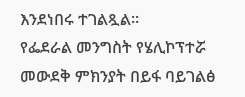እንደነበሩ ተገልጿል።
የፌደራል መንግስት የሄሊኮፕተሯ መውደቅ ምክንያት በይፋ ባይገልፅ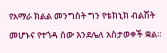የአማራ ክልል መንግስት ግን የቴክኒክ ብልሽት መሆኑና የተጎዳ ሰው እንደሌለ አስታወቀች ቋል።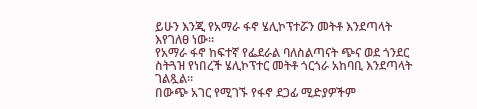ይሁን እንጂ የአማራ ፋኖ ሄሊኮፕተሯን መትቶ እንደጣላት እየገለፀ ነው።
የአማራ ፋኖ ከፍተኛ የፌደራል ባለስልጣናት ጭና ወደ ጎንደር ስትጓዝ የነበረች ሄሊኮፕተር መትቶ ጎርጎራ አከባቢ እንደጣላት ገልጿል።
በውጭ አገር የሚገኙ የፋኖ ደጋፊ ሚድያዎችም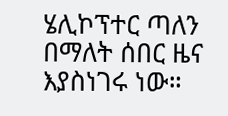ሄሊኮፕተር ጣለን በማለት ሰበር ዜና እያስነገሩ ነው።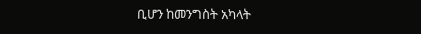ቢሆን ከመንግስት አካላት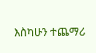እስካሁን ተጨማሪ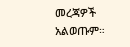መረጃዎች አልወጡም።